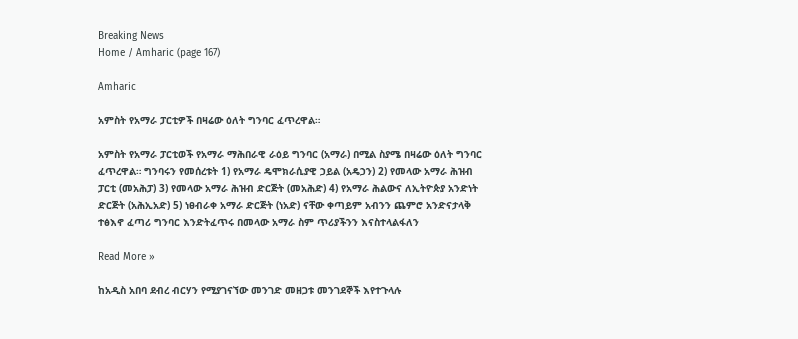Breaking News
Home / Amharic (page 167)

Amharic

አምስት የአማራ ፓርቲዎች በዛሬው ዕለት ግንባር ፈጥረዋል።

አምስት የአማራ ፓርቲወች የአማራ ማሕበራዊ ራዕይ ግንባር (አማራ) በሚል ስያሜ በዛሬው ዕለት ግንባር ፈጥረዋል። ግንባሩን የመሰረቱት 1) የአማራ ዴሞክራሲያዊ ኃይል (አዴኃን) 2) የመላው አማራ ሕዝብ ፓርቲ (መአሕፓ) 3) የመላው አማራ ሕዝብ ድርጅት (መአሕድ) 4) የአማራ ሕልውና ለኢትዮጵያ አንድነት ድርጅት (አሕኢአድ) 5) ነፀብራቀ አማራ ድርጅት (ነአድ) ናቸው ቀጣይም አብንን ጨምሮ አንድናታላቅ ተፅእኖ ፈጣሪ ግንባር እንድትፈጥሩ በመላው አማራ ስም ጥሪያችንን እናስተላልፋለን

Read More »

ከአዲስ አበባ ደብረ ብርሃን የሚያገናኘው መንገድ መዘጋቱ መንገደኞች እየተጉላሉ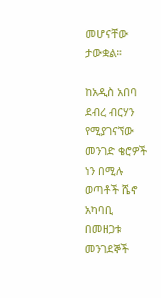መሆናቸው ታውቋል።

ከአዲስ አበባ ደብረ ብርሃን የሚያገናኘው መንገድ ቄሮዎች ነን በሚሉ ወጣቶች ሼኖ አካባቢ በመዘጋቱ መንገደኞች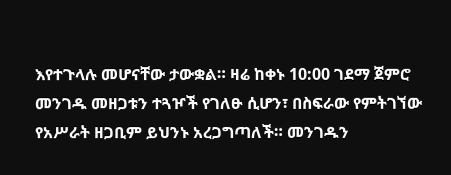እየተጉላሉ መሆናቸው ታውቋል። ዛሬ ከቀኑ 10:00 ገደማ ጀምሮ መንገዱ መዘጋቱን ተጓዦች የገለፁ ሲሆን፣ በስፍራው የምትገኘው የአሥራት ዘጋቢም ይህንኑ አረጋግጣለች። መንገዱን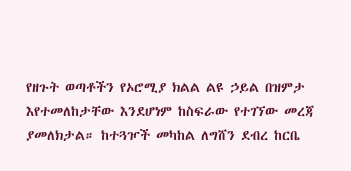የዘጉት ወጣቶችን የኦሮሚያ ክልል ልዩ ኃይል በዝምታ እየተመለከታቸው እንደሆነም ከስፍራው የተገኘው መረጃ ያመለክታል። ከተጓዦች መካከል ለግሸን ደብረ ከርቤ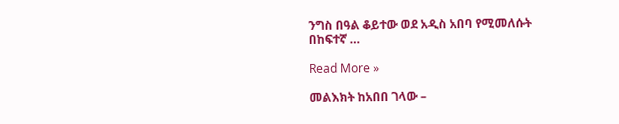ንግስ በዓል ቆይተው ወደ አዲስ አበባ የሚመለሱት በከፍተኛ …

Read More »

መልእክት ከአበበ ገላው –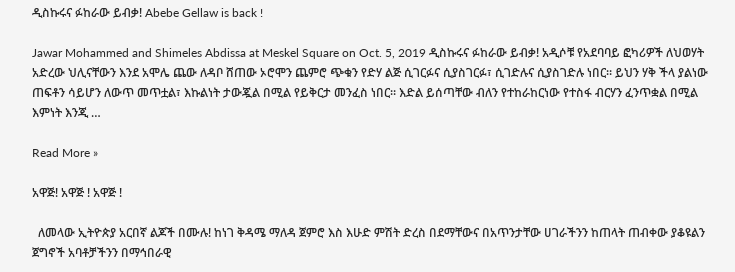ዲስኩሩና ፉከራው ይብቃ! Abebe Gellaw is back !

Jawar Mohammed and Shimeles Abdissa at Meskel Square on Oct. 5, 2019 ዲስኩሩና ፉከራው ይብቃ! አዲሶቹ የአደባባይ ፎካሪዎች ለህወሃት አድረው ህሊናቸውን እንደ አሞሌ ጨው ለዳቦ ሸጠው ኦሮሞን ጨምሮ ጭቁን የድሃ ልጅ ሲገርፉና ሲያስገርፉ፣ ሲገድሉና ሲያስገድሉ ነበር። ይህን ሃቅ ችላ ያልነው ጠፍቶን ሳይሆን ለውጥ መጥቷል፣ እኩልነት ታውጇል በሚል የይቅርታ መንፈስ ነበር። እድል ይሰጣቸው ብለን የተከራከርነው የተስፋ ብርሃን ፈንጥቋል በሚል እምነት እንጂ …

Read More »

አዋጅ! አዋጅ ! አዋጅ !

  ለመላው ኢትዮጵያ አርበኛ ልጆች በሙሉ! ከነገ ቅዳሜ ማለዳ ጀምሮ እስ እሁድ ምሽት ድረስ በደማቸውና በአጥንታቸው ሀገራችንን ከጠላት ጠብቀው ያቆዩልን ጀግኖች አባቶቻችንን በማኅበራዊ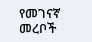የመገናኛ መረቦች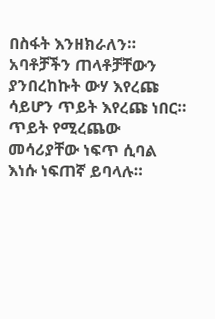በስፋት እንዘክራለን። አባቶቻችን ጠላቶቻቸውን ያንበረከኩት ውሃ እየረጩ ሳይሆን ጥይት እየረጩ ነበር። ጥይት የሚረጨው መሳሪያቸው ነፍጥ ሲባል እነሱ ነፍጠኛ ይባላሉ።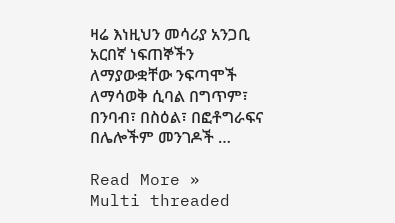ዛሬ እነዚህን መሳሪያ አንጋቢ አርበኛ ነፍጠኞችን ለማያውቋቸው ንፍጣሞች ለማሳወቅ ሲባል በግጥም፣ በንባብ፣ በስዕል፣ በፎቶግራፍና በሌሎችም መንገዶች …

Read More »
Multi threaded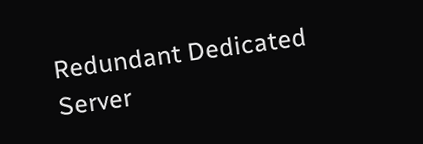Redundant Dedicated Server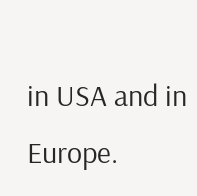in USA and in Europe.